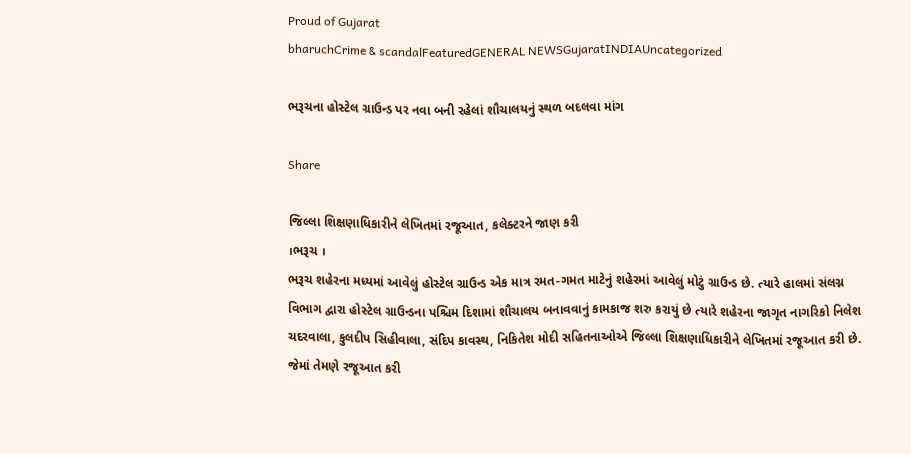Proud of Gujarat
bharuchCrime & scandalFeaturedGENERAL NEWSGujaratINDIAUncategorized

ભરૂચના હોસ્ટેલ ગ્રાઉન્ડ પર નવા બની રહેલાં શૌચાલયનું સ્થળ બદલવા માંગ

Share

જિલ્લા શિક્ષણાધિકારીને લેખિતમાં રજૂઆત, કલેક્ટરને જાણ કરી
।ભરૂચ ।
ભરૂચ શહેરના મધ્યમાં આવેલું હોસ્ટેલ ગ્રાઉન્ડ એક માત્ર રમત-ગમત માટેનું શહેરમાં આવેલું મોટું ગ્રાઉન્ડ છે. ત્યારે હાલમાં સંલગ્ન વિભાગ દ્વારા હોસ્ટેલ ગ્રાઉન્ડના પશ્ચિમ દિશામાં શૌચાલય બનાવવાનું કામકાજ શરુ કરાયું છે ત્યારે શહેરના જાગૃત નાગરિકો નિલેશ ચદરવાલા, કુલદીપ સિહીવાલા, સંદિપ કાવસ્થ, નિકિતેશ મોદી સહિતનાઓએ જિલ્લા શિક્ષણાધિકારીને લેખિતમાં રજૂઆત કરી છે. જેમાં તેમણે રજૂઆત કરી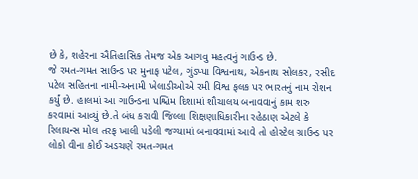છે કે, શહેરના ઐતિહાસિક તેમજ એક આગવુ મહત્વનું ગાઉન્ડ છે.
જે રમત-ગમત સાઉન્ડ પર મુનાફ પટેલ, ગુંડપ્પા વિશ્વનાથ, એકનાથ સોલકર, રસીદ પટેલ સહિતના નામી-અનામી ખેલાડીઓએ રમી વિશ્વ ફલક પર ભારતનું નામ રોશન કર્યું છે. હાલમાં આ ગાઉન્ડના પશ્ચિમ દિશામાં શૌચાલય બનાવવાનું કામ શરુ કરવામાં આવ્યું છે.તે બંધ કરાવી જિલ્લા શિક્ષણાધિકારીના રહેઠાણ એટલે કે રિલાયન્સ મોલ તરફ ખાલી પડેલી જગ્યામાં બનાવવામાં આવે તો હોસ્ટેલ ગ્રાઉન્ડ પર લોકો વીના કોઈ અડચણે રમત-ગમત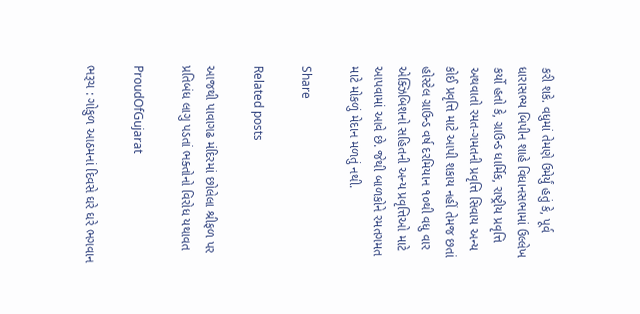કરી શકે. વધુમાં તેમણે ઉમેર્યું હતું કે, પૂર્વ ધારાસભ્ય બિપીન શાહે વિધાનસભામાં ઉલ્લેખ કર્યો હતો કે, ગ્રાઉન્ડ ધાર્મિક, રાષ્ટ્રીય પ્રવૃત્તિ અથવાતો રમત-ગમતની પ્રવૃત્તિ સિવાય અન્ય કોઈ પ્રવૃત્તિ માટે આપી શકાય નહીં તેમજ છતાં હોસ્ટેલ ગ્રાઉન્ડ વર્ષ દરમિયાન ૧૦થી વધુ વાર એક્ઝિબિશનો સહિતની અન્ય પ્રવૃત્તિઓ માટે આપવામાં આવે છે. જેથી બાળકોને રમતગમત માટે મોકળું મેદાન મળતું નથી.

Share

Related posts

આજથી પાવાગઢ મંદિરમાં છોલેલા શ્રીફળ પર પ્રતિબંધ લાગુ પડતાં ભક્તોનો વિરોધ યથાવત

ProudOfGujarat

ભરૂચ : ગોકુળ આઠમનાં દિવસે ઘરે ઘરે ભગવાન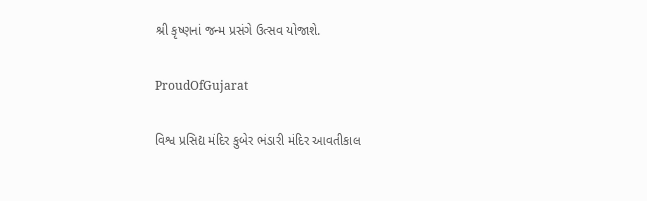શ્રી કૃષ્ણનાં જન્મ પ્રસંગે ઉત્સવ યોજાશે.

ProudOfGujarat

વિશ્વ પ્રસિદ્ય મંદિર કુબેર ભંડારી મંદિર આવતીકાલ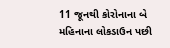11 જૂનથી કોરોનાના બે મહિનાના લોકડાઉન પછી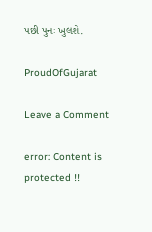પછી પુનઃ ખુલશે.

ProudOfGujarat

Leave a Comment

error: Content is protected !!